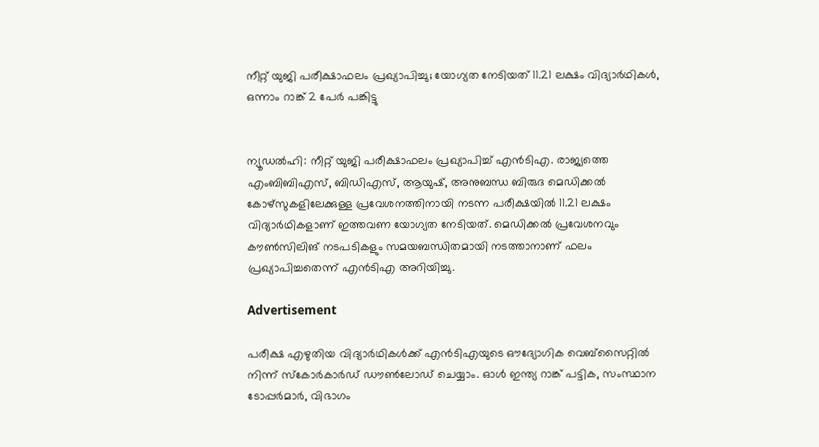നീറ്റ് യുജി പരീക്ഷാഫലം പ്രഖ്യാപിച്ചു; യോഗ്യത നേടിയത് 11.21 ലക്ഷം വിദ്യാർഥികൾ, ഒന്നാം റാങ്ക് 2 പേർ പങ്കിട്ടു


ന്യൂഡൽഹി: നീറ്റ് യുജി പരീക്ഷാഫലം പ്രഖ്യാപിച്ച് എൻടിഎ. രാജ്യത്തെ എംബിബിഎസ്, ബിഡിഎസ്, ആയുഷ്, അനുബന്ധ ബിരുദ മെഡിക്കൽ കോഴ്‌സുകളിലേക്കുള്ള പ്രവേശനത്തിനായി നടന്ന പരീക്ഷയിൽ 11.21 ലക്ഷം വിദ്യാർഥികളാണ് ഇത്തവണ യോഗ്യത നേടിയത്. മെഡിക്കൽ പ്രവേശനവും കൗൺസിലിങ് നടപടികളും സമയബന്ധിതമായി നടത്താനാണ് ഫലം പ്രഖ്യാപിച്ചതെന്ന് എൻടിഎ അറിയിച്ചു.

Advertisement

പരീക്ഷ എഴുതിയ വിദ്യാർഥികൾക്ക് എൻടിഎയുടെ ഔദ്യോഗിക വെബ്സൈറ്റിൽ നിന്ന് സ്കോർകാർഡ് ഡൗൺലോഡ് ചെയ്യാം. ഓൾ ഇന്ത്യ റാങ്ക് പട്ടിക, സംസ്ഥാന ടോപ്പർമാർ, വിഭാഗം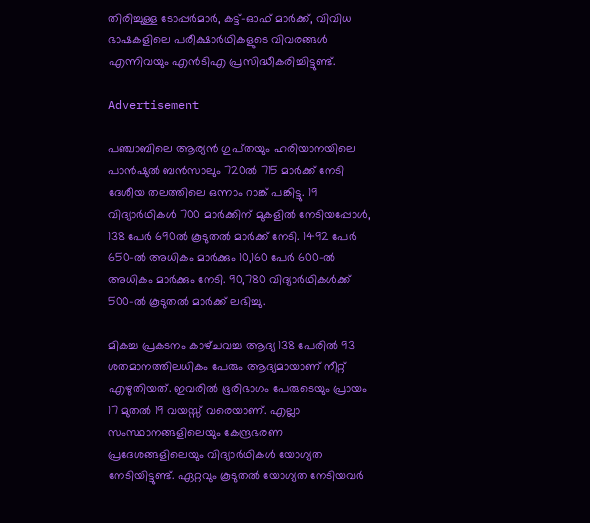തിരിച്ചുള്ള ടോപ്പർമാർ, കട്ട്-ഓഫ് മാർക്ക്, വിവിധ ഭാഷകളിലെ പരീക്ഷാർഥികളുടെ വിവരങ്ങൾ എന്നിവയും എൻടിഎ പ്രസിദ്ധീകരിച്ചിട്ടുണ്ട്.

Advertisement

പഞ്ചാബിലെ ആര്യൻ ഗുപ്‌തയും ഹരിയാനയിലെ പാൻഷുൽ ബൻസാലും 720ൽ 715 മാർക്ക് നേടി ദേശീയ തലത്തിലെ ഒന്നാം റാങ്ക് പങ്കിട്ടു. 19 വിദ്യാർഥികൾ 700 മാർക്കിന് മുകളിൽ നേടിയപ്പോൾ, 138 പേർ 690ൽ കൂടുതൽ മാർക്ക് നേടി. 1492 പേർ 650-ൽ അധികം മാർക്കും 10,160 പേർ 600-ൽ അധികം മാർക്കും നേടി. 90,780 വിദ്യാർഥികൾക്ക് 500-ൽ കൂടുതൽ മാർക്ക് ലഭിച്ചു.

മികച്ച പ്രകടനം കാഴ്‌ചവച്ച ആദ്യ 138 പേരിൽ 93 ശതമാനത്തിലധികം പേരും ആദ്യമായാണ് നീറ്റ് എഴുതിയത്. ഇവരിൽ ഭൂരിഭാഗം പേരുടെയും പ്രായം 17 മുതൽ 19 വയസ്സ് വരെയാണ്. എല്ലാ സംസ്ഥാനങ്ങളിലെയും കേന്ദ്രഭരണ പ്രദേശങ്ങളിലെയും വിദ്യാർഥികൾ യോഗ്യത നേടിയിട്ടുണ്ട്. ഏറ്റവും കൂടുതൽ യോഗ്യത നേടിയവർ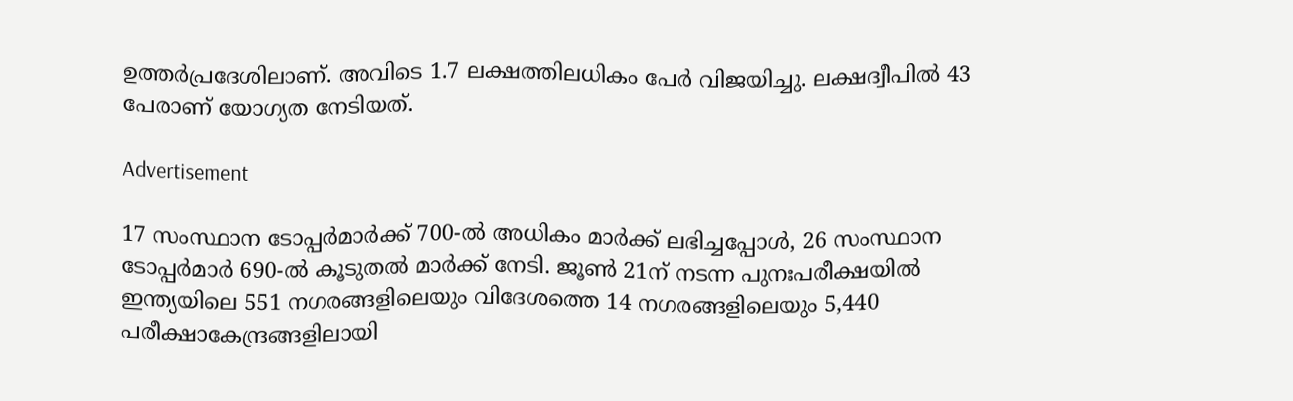ഉത്തർപ്രദേശിലാണ്. അവിടെ 1.7 ലക്ഷത്തിലധികം പേർ വിജയിച്ചു. ലക്ഷദ്വീപിൽ 43 പേരാണ് യോഗ്യത നേടിയത്.

Advertisement

17 സംസ്ഥാന ടോപ്പർമാർക്ക് 700-ൽ അധികം മാർക്ക് ലഭിച്ചപ്പോൾ, 26 സംസ്ഥാന ടോപ്പർമാർ 690-ൽ കൂടുതൽ മാർക്ക് നേടി. ജൂൺ 21ന് നടന്ന പുനഃപരീക്ഷയിൽ ഇന്ത്യയിലെ 551 നഗരങ്ങളിലെയും വിദേശത്തെ 14 നഗരങ്ങളിലെയും 5,440 പരീക്ഷാകേന്ദ്രങ്ങളിലായി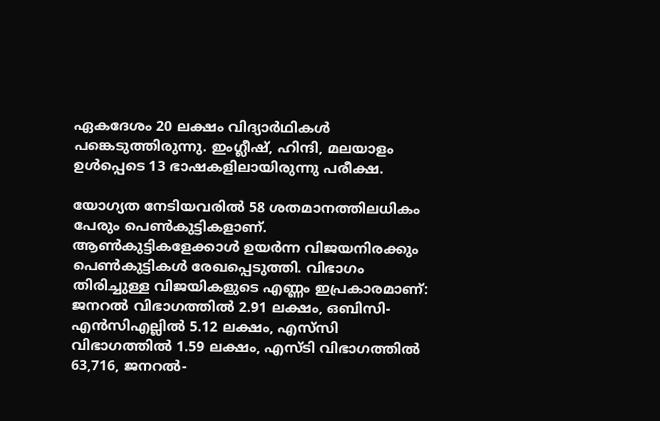ഏകദേശം 20 ലക്ഷം വിദ്യാർഥികൾ പങ്കെടുത്തിരുന്നു. ഇംഗ്ലീഷ്, ഹിന്ദി, മലയാളം ഉൾപ്പെടെ 13 ഭാഷകളിലായിരുന്നു പരീക്ഷ.

യോഗ്യത നേടിയവരിൽ 58 ശതമാനത്തിലധികം പേരും പെൺകുട്ടികളാണ്. ആൺകുട്ടികളേക്കാൾ ഉയർന്ന വിജയനിരക്കും പെൺകുട്ടികൾ രേഖപ്പെടുത്തി. വിഭാഗം തിരിച്ചുള്ള വിജയികളുടെ എണ്ണം ഇപ്രകാരമാണ്: ജനറൽ വിഭാഗത്തിൽ 2.91 ലക്ഷം, ഒബിസി-എൻസിഎല്ലിൽ 5.12 ലക്ഷം, എസ്‌സി വിഭാഗത്തിൽ 1.59 ലക്ഷം, എസ്‌ടി വിഭാഗത്തിൽ 63,716, ജനറൽ-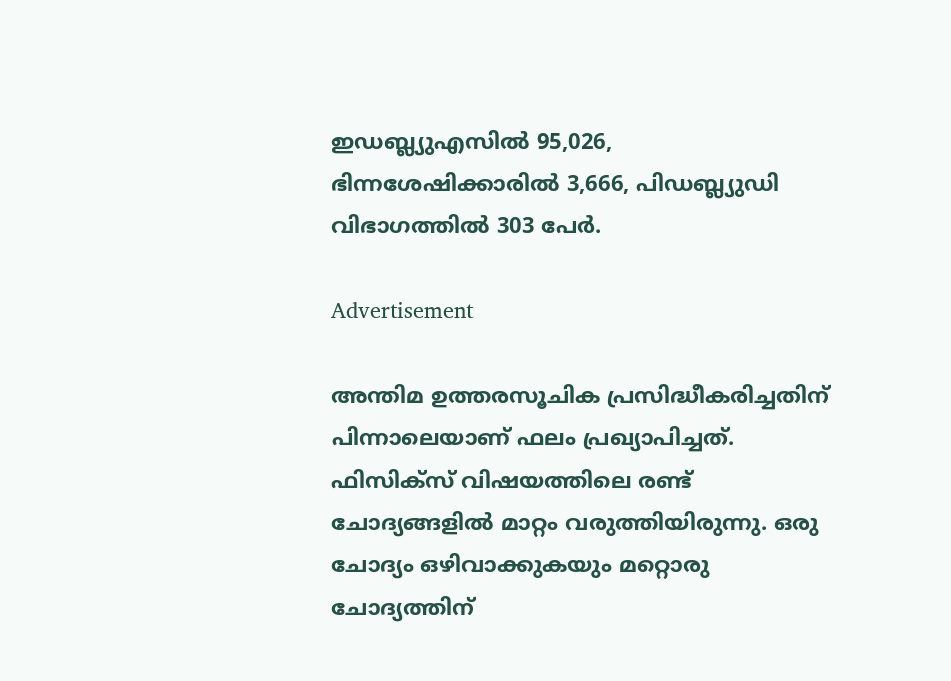ഇഡബ്ല്യുഎസിൽ 95,026, ഭിന്നശേഷിക്കാരിൽ 3,666, പിഡബ്ല്യുഡി വിഭാഗത്തിൽ 303 പേർ.

Advertisement

അന്തിമ ഉത്തരസൂചിക പ്രസിദ്ധീകരിച്ചതിന് പിന്നാലെയാണ് ഫലം പ്രഖ്യാപിച്ചത്. ഫിസിക്‌സ് വിഷയത്തിലെ രണ്ട് ചോദ്യങ്ങളിൽ മാറ്റം വരുത്തിയിരുന്നു. ഒരു ചോദ്യം ഒഴിവാക്കുകയും മറ്റൊരു ചോദ്യത്തിന്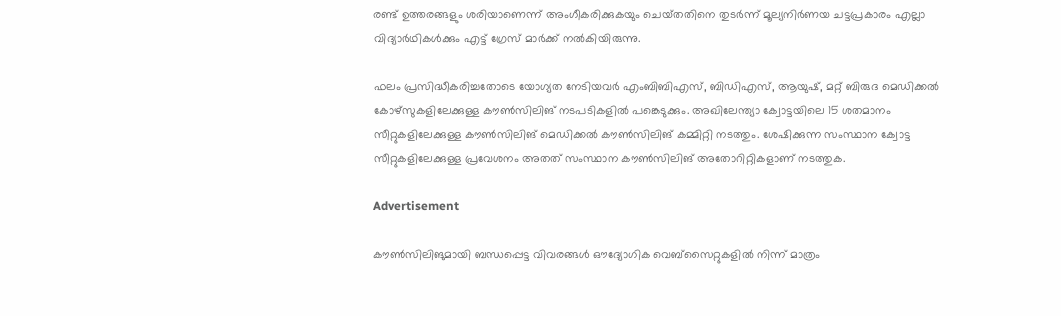രണ്ട് ഉത്തരങ്ങളും ശരിയാണെന്ന് അംഗീകരിക്കുകയും ചെയ്‌തതിനെ തുടർന്ന് മൂല്യനിർണയ ചട്ടപ്രകാരം എല്ലാ വിദ്യാർഥികൾക്കും എട്ട് ഗ്രേസ് മാർക്ക് നൽകിയിരുന്നു.

ഫലം പ്രസിദ്ധീകരിച്ചതോടെ യോഗ്യത നേടിയവർ എംബിബിഎസ്, ബിഡിഎസ്, ആയുഷ്, മറ്റ് ബിരുദ മെഡിക്കൽ കോഴ്‌സുകളിലേക്കുള്ള കൗൺസിലിങ് നടപടികളിൽ പങ്കെടുക്കും. അഖിലേന്ത്യാ ക്വോട്ടയിലെ 15 ശതമാനം സീറ്റുകളിലേക്കുള്ള കൗൺസിലിങ് മെഡിക്കൽ കൗൺസിലിങ് കമ്മിറ്റി നടത്തും. ശേഷിക്കുന്ന സംസ്ഥാന ക്വോട്ട സീറ്റുകളിലേക്കുള്ള പ്രവേശനം അതത് സംസ്ഥാന കൗൺസിലിങ് അതോറിറ്റികളാണ് നടത്തുക.

Advertisement

കൗൺസിലിങുമായി ബന്ധപ്പെട്ട വിവരങ്ങൾ ഔദ്യോഗിക വെബ്സൈറ്റുകളിൽ നിന്ന് മാത്രം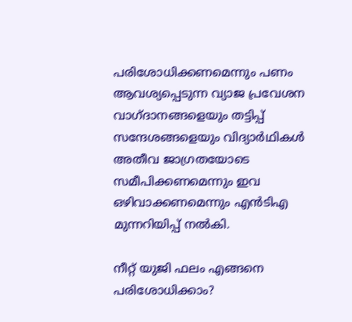പരിശോധിക്കണമെന്നും പണം ആവശ്യപ്പെടുന്ന വ്യാജ പ്രവേശന വാഗ്‌ദാനങ്ങളെയും തട്ടിപ്പ് സന്ദേശങ്ങളെയും വിദ്യാർഥികൾ അതീവ ജാഗ്രതയോടെ സമീപിക്കണമെന്നും ഇവ ഒഴിവാക്കണമെന്നും എൻടിഎ മുന്നറിയിപ്പ് നൽകി.

നീറ്റ് യുജി ഫലം എങ്ങനെ പരിശോധിക്കാം?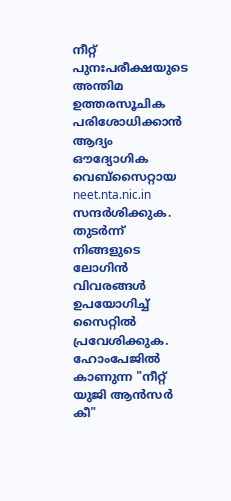നീറ്റ് പുനഃപരീക്ഷയുടെ അന്തിമ ഉത്തരസൂചിക പരിശോധിക്കാൻ ആദ്യം ഔദ്യോഗിക വെബ്സൈറ്റായ neet.nta.nic.in സന്ദർശിക്കുക. തുടർന്ന് നിങ്ങളുടെ ലോഗിൻ വിവരങ്ങൾ ഉപയോഗിച്ച് സൈറ്റിൽ പ്രവേശിക്കുക. ഹോംപേജിൽ കാണുന്ന "നീറ്റ് യുജി ആൻസർ കീ"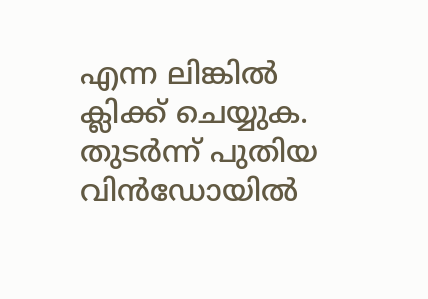എന്ന ലിങ്കിൽ ക്ലിക്ക് ചെയ്യുക. തുടർന്ന് പുതിയ വിൻഡോയിൽ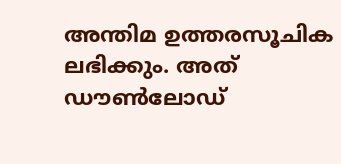അന്തിമ ഉത്തരസൂചിക ലഭിക്കും. അത് ഡൗൺലോഡ്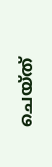ചെയ്‌ത്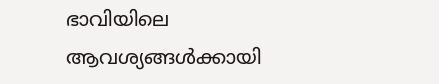ഭാവിയിലെ ആവശ്യങ്ങൾക്കായി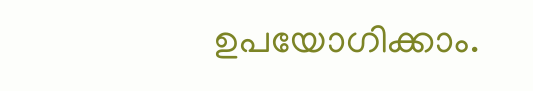ഉപയോഗിക്കാം.